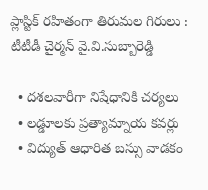ప్లాస్టిక్‌ రహితంగా తిరుమల గిరులు : టీటీడీ చైర్మన్‌ వై.వి.సుబ్బారెడ్డి

  • దశలవారీగా నిషేధానికి చర్యలు
  • లడ్డూలకు ప్రత్యామ్నాయ కవర్లు
  • విద్యుత్‌ ఆధారిత బస్సు వాడకం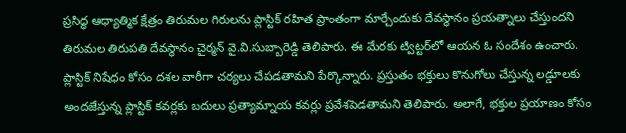ప్రసిద్ధ ఆధ్యాత్మిక క్షేత్రం తిరుమల గిరులను ప్లాస్టిక్‌ రహిత ప్రాంతంగా మార్చేందుకు దేవస్థానం ప్రయత్నాలు చేస్తుందని తిరుమల తిరుపతి దేవస్థానం చైర్మన్‌ వై.వి.సుబ్బారెడ్డి తెలిపారు. ఈ మేరకు ట్విట్టర్‌లో ఆయన ఓ సందేశం ఉంచారు. ప్లాస్టిక్‌ నిషేధం కోసం దశల వారీగా చర్యలు చేపడతామని పేర్కొన్నారు. ప్రస్తుతం భక్తులు కొనుగోలు చేస్తున్న లడ్డూలకు అందజేస్తున్న ప్లాస్టిక్‌ కవర్లకు బదులు ప్రత్యామ్నాయ కవర్లు ప్రవేశపెడతామని తెలిపారు. అలాగే, భక్తుల ప్రయాణం కోసం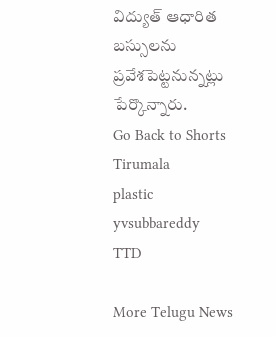విద్యుత్‌ ఆధారిత బస్సులను ప్రవేశపెట్టనున్నట్లు పేర్కొన్నారు.
Go Back to Shorts
Tirumala
plastic
yvsubbareddy
TTD

More Telugu News